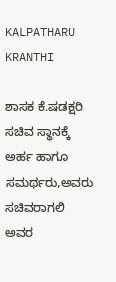KALPATHARU KRANTHI

ಶಾಸಕ ಕೆ.ಷಡಕ್ಷರಿ ಸಚಿವ ಸ್ಥಾನಕ್ಕೆ ಅರ್ಹ ಹಾಗೂ ಸಮರ್ಥರು,ಅವರು ಸಚಿವರಾಗಲಿ ಅವರ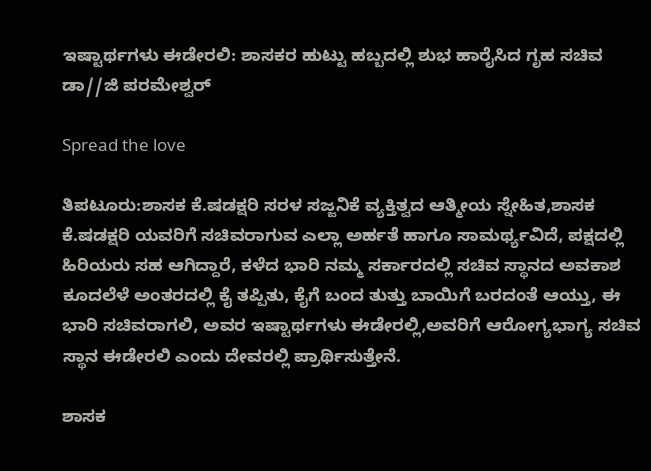ಇಷ್ಟಾರ್ಥಗಳು ಈಡೇರಲಿ: ಶಾಸಕರ ಹುಟ್ಟು ಹಬ್ಬದಲ್ಲಿ ಶುಭ ಹಾರೈಸಿದ ಗೃಹ ಸಚಿವ ಡಾ//ಜಿ ಪರಮೇಶ್ವರ್

Spread the love

ತಿಪಟೂರು:ಶಾಸಕ ಕೆ.ಷಡಕ್ಷರಿ ಸರಳ ಸಜ್ಜನಿಕೆ ವ್ಯಕ್ತಿತ್ವದ ಆತ್ಮೀಯ ಸ್ನೇಹಿತ,ಶಾಸಕ ಕೆ.ಷಡಕ್ಷರಿ ಯವರಿಗೆ ಸಚಿವರಾಗುವ ಎಲ್ಲಾ ಅರ್ಹತೆ ಹಾಗೂ ಸಾಮರ್ಥ್ಯವಿದೆ, ಪಕ್ಷದಲ್ಲಿ ಹಿರಿಯರು ಸಹ ಆಗಿದ್ದಾರೆ, ಕಳೆದ ಭಾರಿ ನಮ್ಮ ಸರ್ಕಾರದಲ್ಲಿ ಸಚಿವ ಸ್ಥಾನದ ಅವಕಾಶ ಕೂದಲೆಳೆ ಅಂತರದಲ್ಲಿ ಕೈ ತಪ್ಪಿತು, ಕೈಗೆ ಬಂದ ತುತ್ತು ಬಾಯಿಗೆ ಬರದಂತೆ ಆಯ್ತು, ಈ ಭಾರಿ ಸಚಿವರಾಗಲಿ, ಅವರ ಇಷ್ಟಾರ್ಥಗಳು ಈಡೇರಲ್ಲಿ,ಅವರಿಗೆ ಆರೋಗ್ಯಭಾಗ್ಯ ಸಚಿವ ಸ್ಥಾನ ಈಡೇರಲಿ ಎಂದು ದೇವರಲ್ಲಿ ಪ್ರಾರ್ಥಿಸುತ್ತೇನೆ.

ಶಾಸಕ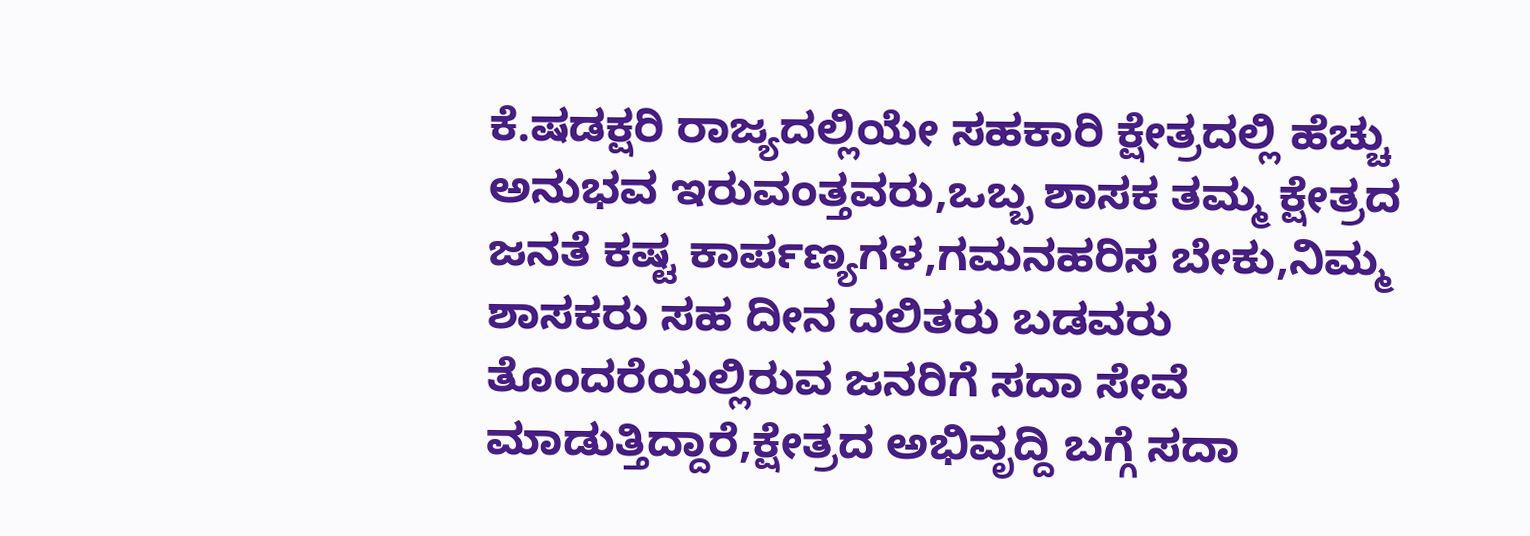ಕೆ.ಷಡಕ್ಷರಿ ರಾಜ್ಯದಲ್ಲಿಯೇ ಸಹಕಾರಿ ಕ್ಷೇತ್ರದಲ್ಲಿ ಹೆಚ್ಚು ಅನುಭವ ಇರುವಂತ್ತವರು,ಒಬ್ಬ ಶಾಸಕ ತಮ್ಮ ಕ್ಷೇತ್ರದ ಜನತೆ ಕಷ್ಟ ಕಾರ್ಪಣ್ಯಗಳ,ಗಮನಹರಿಸ ಬೇಕು,ನಿಮ್ಮ ಶಾಸಕರು ಸಹ ದೀನ ದಲಿತರು ಬಡವರು ತೊಂದರೆಯಲ್ಲಿರುವ ಜನರಿಗೆ ಸದಾ ಸೇವೆ ಮಾಡುತ್ತಿದ್ದಾರೆ,ಕ್ಷೇತ್ರದ ಅಭಿವೃದ್ದಿ ಬಗ್ಗೆ ಸದಾ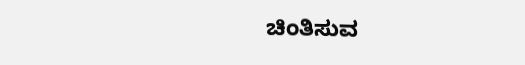ಚಿಂತಿಸುವ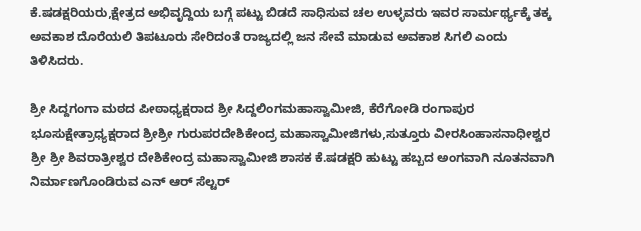ಕೆ.ಷಡಕ್ಷರಿಯರು,ಕ್ಷೇತ್ರದ ಅಭಿವೃದ್ದಿಯ ಬಗ್ಗೆ ಪಟ್ಟು ಬಿಡದೆ ಸಾಧಿಸುವ ಚಲ ಉಳ್ಳವರು ಇವರ ಸಾರ್ಮರ್ಥ್ಯಕ್ಕೆ ತಕ್ಕ ಅವಕಾಶ ದೊರೆಯಲಿ ತಿಪಟೂರು ಸೇರಿದಂತೆ ರಾಜ್ಯದಲ್ಲಿ ಜನ ಸೇವೆ ಮಾಡುವ ಅವಕಾಶ ಸಿಗಲಿ ಎಂದು ತಿಳಿಸಿದರು.

ಶ್ರೀ ಸಿದ್ದಗಂಗಾ ಮಠದ ಪೀಠಾಧ್ಯಕ್ಷರಾದ ಶ್ರೀ ಸಿದ್ದಲಿಂಗಮಹಾಸ್ವಾಮೀಜಿ, ಕೆರೆಗೋಡಿ ರಂಗಾಪುರ ಭೂಸುಕ್ಷೇತ್ರಾಧ್ಯಕ್ಷರಾದ ಶ್ರೀಶ್ರೀ ಗುರುಪರದೇಶಿಕೇಂದ್ರ ಮಹಾಸ್ವಾಮೀಜಿಗಳು,ಸುತ್ತೂರು ವೀರಸಿಂಹಾಸನಾಧೀಶ್ವರ ಶ್ರೀ ಶ್ರೀ ಶಿವರಾತ್ರೀಶ್ವರ ದೇಶಿಕೇಂದ್ರ ಮಹಾಸ್ವಾಮೀಜಿ ಶಾಸಕ ಕೆ.ಷಡಕ್ಷರಿ ಹುಟ್ಟು ಹಬ್ಬದ ಅಂಗವಾಗಿ ನೂತನವಾಗಿ ನಿರ್ಮಾಣಗೊಂಡಿರುವ ಎನ್ ಆರ್ ಸೆಲ್ಟರ್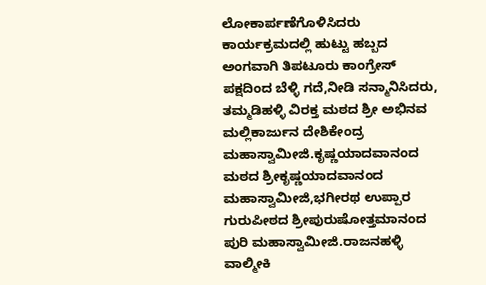ಲೋಕಾರ್ಪಣೆಗೊಳಿಸಿದರು
ಕಾರ್ಯಕ್ರಮದಲ್ಲಿ ಹುಟ್ಟು ಹಬ್ಬದ ಅಂಗವಾಗಿ ತಿಪಟೂರು ಕಾಂಗ್ರೇಸ್ ಪಕ್ಷದಿಂದ ಬೆಳ್ಳಿ ಗದೆ,ನೀಡಿ ಸನ್ಮಾನಿಸಿದರು, ತಮ್ಮಡಿಹಳ್ಳಿ ವಿರಕ್ತ ಮಠದ ಶ್ರೀ ಅಭಿನವ ಮಲ್ಲಿಕಾರ್ಜುನ ದೇಶಿಕೇಂದ್ರ ಮಹಾಸ್ವಾಮೀಜಿ.ಕೃಷ್ಣಯಾದವಾನಂದ ಮಠದ ಶ್ರೀಕೃಷ್ಣಯಾದವಾನಂದ ಮಹಾಸ್ವಾಮೀಜಿ,ಭಗೀರಥ ಉಪ್ಪಾರ ಗುರುಪೀಠದ ಶ್ರೀಪುರುಷೋತ್ತಮಾನಂದ ಪುರಿ ಮಹಾಸ್ವಾಮೀಜಿ.ರಾಜನಹಳ್ಳಿ ವಾಲ್ಮೀಕಿ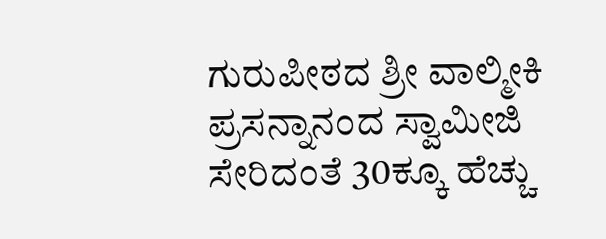ಗುರುಪೀಠದ ಶ್ರೀ ವಾಲ್ಮೀಕಿ ಪ್ರಸನ್ನಾನಂದ ಸ್ವಾಮೀಜಿ ಸೇರಿದಂತೆ 30ಕ್ಕೂ ಹೆಚ್ಚು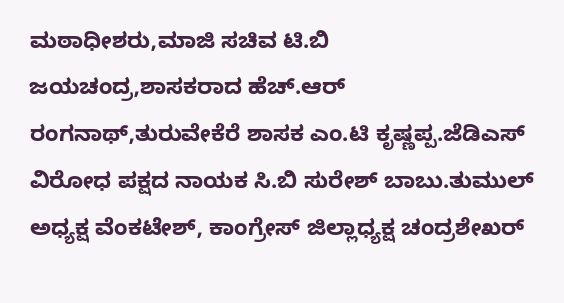ಮಠಾಧೀಶರು,ಮಾಜಿ ಸಚಿವ ಟಿ.ಬಿ ಜಯಚಂದ್ರ,ಶಾಸಕರಾದ ಹೆಚ್.ಆರ್ ರಂಗನಾಥ್,ತುರುವೇಕೆರೆ ಶಾಸಕ ಎಂ.ಟಿ ಕೃಷ್ಣಪ್ಪ.ಜೆಡಿಎಸ್ ವಿರೋಧ ಪಕ್ಷದ ನಾಯಕ ಸಿ.ಬಿ ಸುರೇಶ್ ಬಾಬು.ತುಮುಲ್ ಅಧ್ಯಕ್ಷ ವೆಂಕಟೇಶ್, ಕಾಂಗ್ರೇಸ್ ಜಿಲ್ಲಾಧ್ಯಕ್ಷ ಚಂದ್ರಶೇಖರ್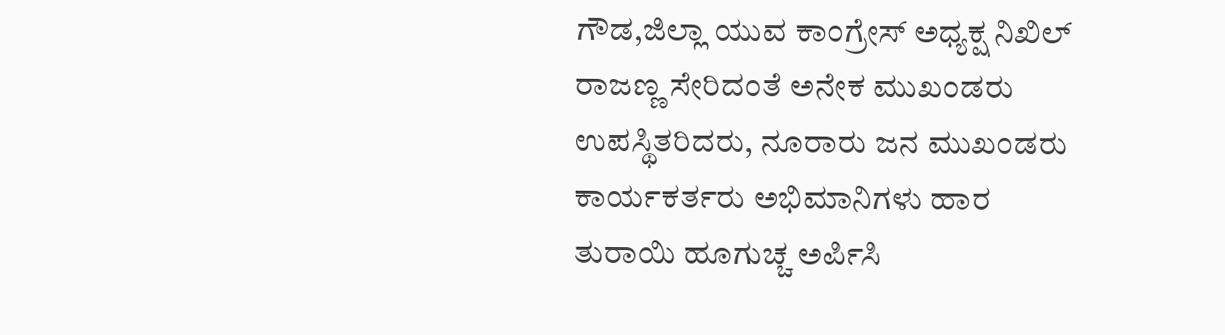ಗೌಡ,ಜಿಲ್ಲಾ ಯುವ ಕಾಂಗ್ರೇಸ್ ಅಧ್ಯಕ್ಷ ನಿಖಿಲ್ ರಾಜಣ್ಣ ಸೇರಿದಂತೆ ಅನೇಕ ಮುಖಂಡರು ಉಪಸ್ಥಿತರಿದರು, ನೂರಾರು ಜನ ಮುಖಂಡರು ಕಾರ್ಯಕರ್ತರು ಅಭಿಮಾನಿಗಳು ಹಾರ ತುರಾಯಿ ಹೂಗುಚ್ಚ ಅರ್ಪಿಸಿ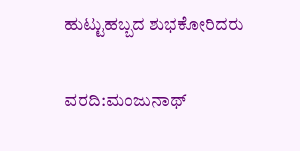ಹುಟ್ಟುಹಬ್ಬದ ಶುಭಕೋರಿದರು

ವರದಿ:ಮಂಜುನಾಥ್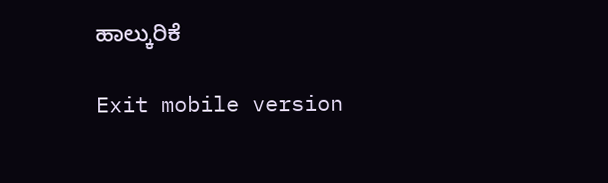ಹಾಲ್ಕುರಿಕೆ

Exit mobile version